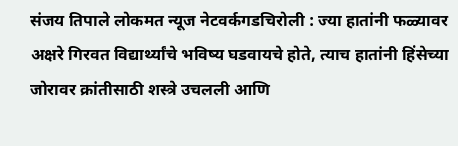संजय तिपाले लोकमत न्यूज नेटवर्कगडचिरोली : ज्या हातांनी फळ्यावर अक्षरे गिरवत विद्यार्थ्यांचे भविष्य घडवायचे होते, त्याच हातांनी हिंसेच्या जोरावर क्रांतीसाठी शस्त्रे उचलली आणि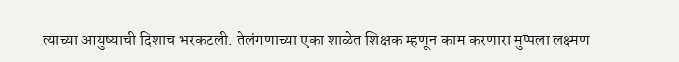त्याच्या आयुष्याची दिशाच भरकटली. तेलंगणाच्या एका शाळेत शिक्षक म्हणून काम करणारा मुप्पला लक्ष्मण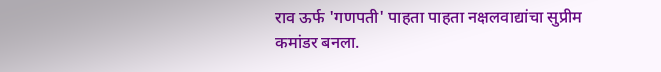राव ऊर्फ 'गणपती' पाहता पाहता नक्षलवाद्यांचा सुप्रीम कमांडर बनला.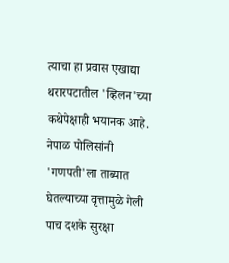त्याचा हा प्रवास एखाद्या थरारपटातील 'व्हिलन'च्या कथेपेक्षाही भयानक आहे. नेपाळ पोलिसांनी 'गणपती'ला ताब्यात घेतल्याच्या वृत्तामुळे गेली पाच दशके सुरक्षा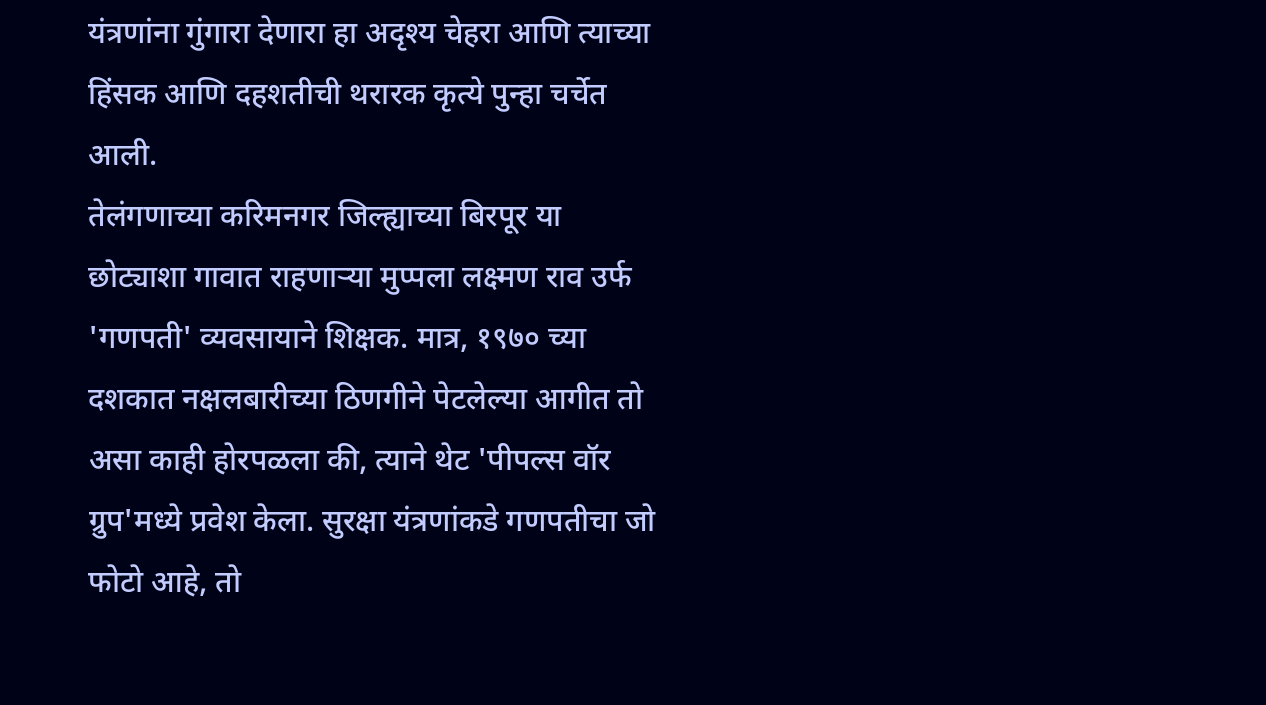यंत्रणांना गुंगारा देणारा हा अदृश्य चेहरा आणि त्याच्या हिंसक आणि दहशतीची थरारक कृत्ये पुन्हा चर्चेत आली.
तेलंगणाच्या करिमनगर जिल्ह्याच्या बिरपूर या छोट्याशा गावात राहणाऱ्या मुप्पला लक्ष्मण राव उर्फ 'गणपती' व्यवसायाने शिक्षक. मात्र, १९७० च्या दशकात नक्षलबारीच्या ठिणगीने पेटलेल्या आगीत तो असा काही होरपळला की, त्याने थेट 'पीपल्स वॉर ग्रुप'मध्ये प्रवेश केला. सुरक्षा यंत्रणांकडे गणपतीचा जो फोटो आहे, तो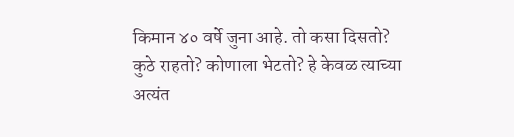किमान ४० वर्षे जुना आहे. तो कसा दिसतो? कुठे राहतो? कोणाला भेटतो? हे केवळ त्याच्या अत्यंत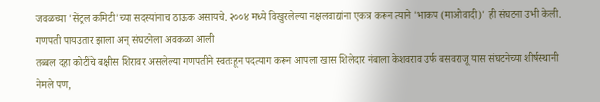जवळच्या 'सेंट्रल कमिटी'च्या सदस्यांनाच ठाऊक असायचे. २००४ मध्ये विखुरलेल्या नक्षलवाद्यांना एकत्र करून त्याने 'भाकप (माओवादी)' ही संघटना उभी केली.
गणपती पायउतार झाला अन् संघटनेला अवकळा आली
तब्बल दहा कोटींचे बक्षीस शिरावर असलेल्या गणपतीने स्वतःहून पदत्याग करून आपला खास शिलेदार नंबाला केशवराव उर्फ बसवराजू यास संघटनेच्या शीर्षस्थानी नेमले पण,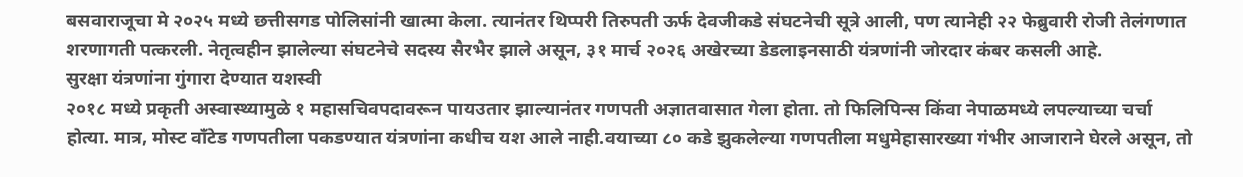बसवाराजूचा मे २०२५ मध्ये छत्तीसगड पोलिसांनी खात्मा केला. त्यानंतर थिप्परी तिरुपती ऊर्फ देवजीकडे संघटनेची सूत्रे आली, पण त्यानेही २२ फेब्रुवारी रोजी तेलंगणात शरणागती पत्करली. नेतृत्वहीन झालेल्या संघटनेचे सदस्य सैरभैर झाले असून, ३१ मार्च २०२६ अखेरच्या डेडलाइनसाठी यंत्रणांनी जोरदार कंबर कसली आहे.
सुरक्षा यंत्रणांना गुंगारा देण्यात यशस्वी
२०१८ मध्ये प्रकृती अस्वास्थ्यामुळे १ महासचिवपदावरून पायउतार झाल्यानंतर गणपती अज्ञातवासात गेला होता. तो फिलिपिन्स किंवा नेपाळमध्ये लपल्याच्या चर्चा होत्या. मात्र, मोस्ट वाँटेड गणपतीला पकडण्यात यंत्रणांना कधीच यश आले नाही.वयाच्या ८० कडे झुकलेल्या गणपतीला मधुमेहासारख्या गंभीर आजाराने घेरले असून, तो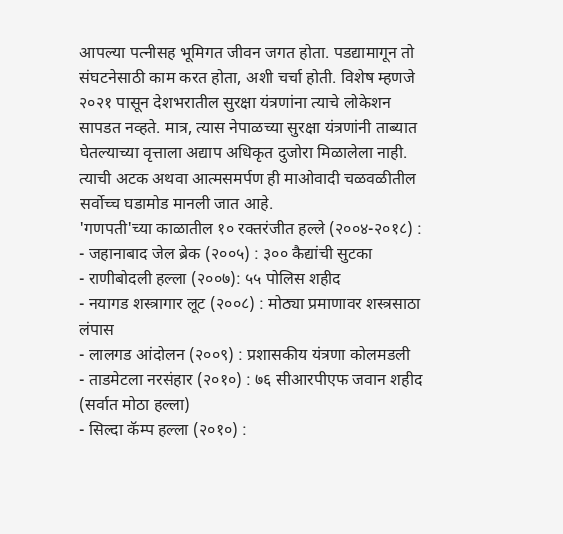आपल्या पत्नीसह भूमिगत जीवन जगत होता. पडद्यामागून तो संघटनेसाठी काम करत होता, अशी चर्चा होती. विशेष म्हणजे २०२१ पासून देशभरातील सुरक्षा यंत्रणांना त्याचे लोकेशन सापडत नव्हते. मात्र, त्यास नेपाळच्या सुरक्षा यंत्रणांनी ताब्यात घेतल्याच्या वृत्ताला अद्याप अधिकृत दुजोरा मिळालेला नाही. त्याची अटक अथवा आत्मसमर्पण ही माओवादी चळवळीतील सर्वोच्च घडामोड मानली जात आहे.
'गणपती'च्या काळातील १० रक्तरंजीत हल्ले (२००४-२०१८) :
- जहानाबाद जेल ब्रेक (२००५) : ३०० कैद्यांची सुटका
- राणीबोदली हल्ला (२००७): ५५ पोलिस शहीद
- नयागड शस्त्रागार लूट (२००८) : मोठ्या प्रमाणावर शस्त्रसाठा लंपास
- लालगड आंदोलन (२००९) : प्रशासकीय यंत्रणा कोलमडली
- ताडमेटला नरसंहार (२०१०) : ७६ सीआरपीएफ जवान शहीद (सर्वात मोठा हल्ला)
- सिल्दा कॅम्प हल्ला (२०१०) :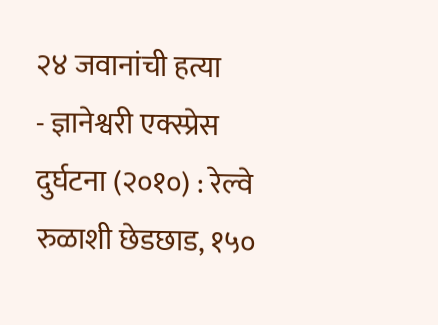२४ जवानांची हत्या
- ज्ञानेश्वरी एक्स्प्रेस दुर्घटना (२०१०) : रेल्वे रुळाशी छेडछाड, १५०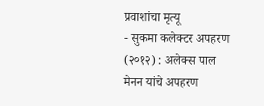प्रवाशांचा मृत्यू
- सुकमा कलेक्टर अपहरण (२०१२) : अलेक्स पाल मेनन यांचे अपहरण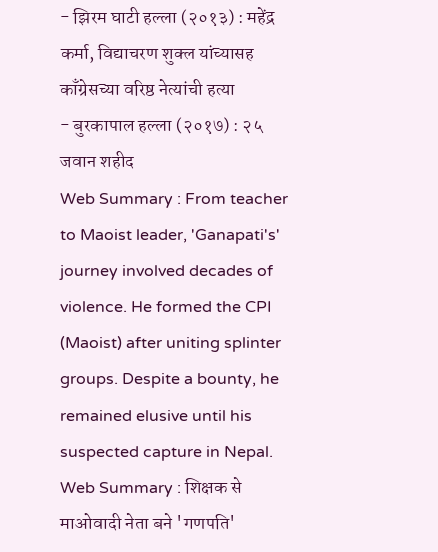- झिरम घाटी हल्ला (२०१३) : महेंद्र कर्मा, विद्याचरण शुक्ल यांच्यासह काँग्रेसच्या वरिष्ठ नेत्यांची हत्या
- बुरकापाल हल्ला (२०१७) : २५ जवान शहीद
Web Summary : From teacher to Maoist leader, 'Ganapati's' journey involved decades of violence. He formed the CPI (Maoist) after uniting splinter groups. Despite a bounty, he remained elusive until his suspected capture in Nepal.
Web Summary : शिक्षक से माओवादी नेता बने 'गणपति'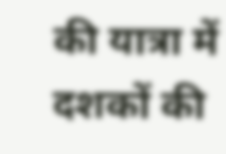की यात्रा में दशकों की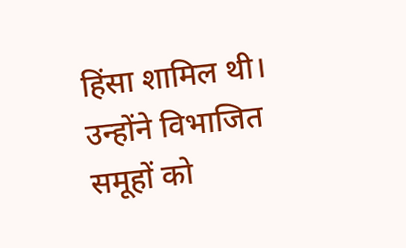हिंसा शामिल थी। उन्होंने विभाजित समूहों को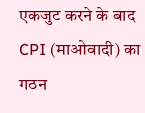एकजुट करने के बाद CPI (माओवादी) का गठन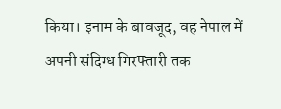किया। इनाम के बावजूद, वह नेपाल में अपनी संदिग्ध गिरफ्तारी तक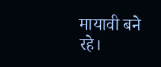मायावी बने रहे।